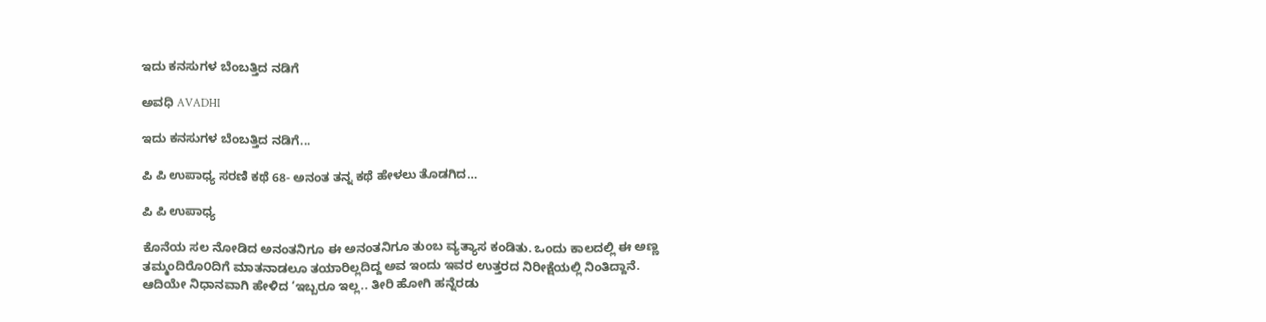ಇದು ಕನಸುಗಳ ಬೆಂಬತ್ತಿದ ನಡಿಗೆ‍

ಅವಧಿ AVADHI

ಇದು ಕನಸುಗಳ ಬೆಂಬತ್ತಿದ ನಡಿಗೆ...

ಪಿ ಪಿ ಉಪಾಧ್ಯ ಸರಣಿ ಕಥೆ 68- ಅನಂತ ತನ್ನ ಕಥೆ ಹೇಳಲು ತೊಡಗಿದ…

ಪಿ ಪಿ ಉಪಾಧ್ಯ

ಕೊನೆಯ ಸಲ ನೋಡಿದ ಅನಂತನಿಗೂ ಈ ಅನಂತನಿಗೂ ತುಂಬ ವ್ಯತ್ಯಾಸ ಕಂಡಿತು. ಒಂದು ಕಾಲದಲ್ಲಿ ಈ ಅಣ್ಣ ತಮ್ಮಂದಿರೊ೦ದಿಗೆ ಮಾತನಾಡಲೂ ತಯಾರಿಲ್ಲದಿದ್ದ ಅವ ಇಂದು ಇವರ ಉತ್ತರದ ನಿರೀಕ್ಷೆಯಲ್ಲಿ ನಿಂತಿದ್ದಾನೆ. ಆದಿಯೇ ನಿಧಾನವಾಗಿ ಹೇಳಿದ ‘ಇಬ್ಬರೂ ಇಲ್ಲ.. ತೀರಿ ಹೋಗಿ ಹನ್ನೆರಡು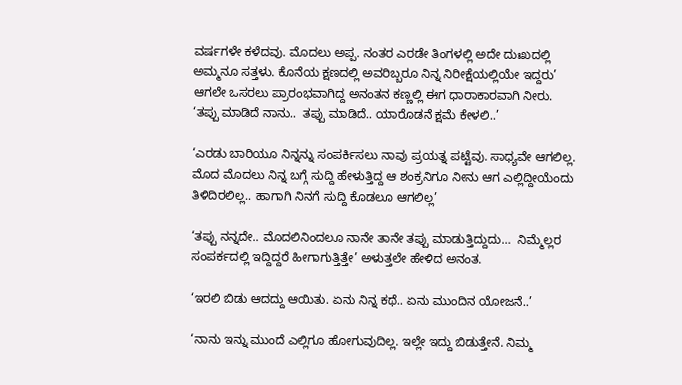ವರ್ಷಗಳೇ ಕಳೆದವು. ಮೊದಲು ಅಪ್ಪ. ನಂತರ ಎರಡೇ ತಿಂಗಳಲ್ಲಿ ಅದೇ ದುಃಖದಲ್ಲಿ ಅಮ್ಮನೂ ಸತ್ತಳು. ಕೊನೆಯ ಕ್ಷಣದಲ್ಲಿ ಅವರಿಬ್ಬರೂ ನಿನ್ನ ನಿರೀಕ್ಷೆಯಲ್ಲಿಯೇ ಇದ್ದರು’ ಆಗಲೇ ಒಸರಲು ಪ್ರಾರಂಭವಾಗಿದ್ದ ಅನಂತನ ಕಣ್ಣಲ್ಲಿ ಈಗ ಧಾರಾಕಾರವಾಗಿ ನೀರು. ‘ತಪ್ಪು ಮಾಡಿದೆ ನಾನು..  ತಪ್ಪು ಮಾಡಿದೆ.. ಯಾರೊಡನೆ ಕ್ಷಮೆ ಕೇಳಲಿ..’

‘ಎರಡು ಬಾರಿಯೂ ನಿನ್ನನ್ನು ಸಂಪರ್ಕಿಸಲು ನಾವು ಪ್ರಯತ್ನ ಪಟ್ಟೆವು. ಸಾಧ್ಯವೇ ಆಗಲಿಲ್ಲ. ಮೊದ ಮೊದಲು ನಿನ್ನ ಬಗ್ಗೆ ಸುದ್ದಿ ಹೇಳುತ್ತಿದ್ದ ಆ ಶಂಕ್ರನಿಗೂ ನೀನು ಆಗ ಎಲ್ಲಿದ್ದೀಯೆಂದು ತಿಳಿದಿರಲಿಲ್ಲ.. ಹಾಗಾಗಿ ನಿನಗೆ ಸುದ್ದಿ ಕೊಡಲೂ ಆಗಲಿಲ್ಲ’

‘ತಪ್ಪು ನನ್ನದೇ.. ಮೊದಲಿನಿಂದಲೂ ನಾನೇ ತಾನೇ ತಪ್ಪು ಮಾಡುತ್ತಿದ್ದುದು…  ನಿಮ್ಮೆಲ್ಲರ ಸಂಪರ್ಕದಲ್ಲಿ ಇದ್ದಿದ್ದರೆ ಹೀಗಾಗುತ್ತಿತ್ತೇ’ ಅಳುತ್ತಲೇ ಹೇಳಿದ ಅನಂತ.

‘ಇರಲಿ ಬಿಡು ಆದದ್ದು ಆಯಿತು. ಏನು ನಿನ್ನ ಕಥೆ.. ಏನು ಮುಂದಿನ ಯೋಜನೆ..’

‘ನಾನು ಇನ್ನು ಮುಂದೆ ಎಲ್ಲಿಗೂ ಹೋಗುವುದಿಲ್ಲ. ಇಲ್ಲೇ ಇದ್ದು ಬಿಡುತ್ತೇನೆ. ನಿಮ್ಮ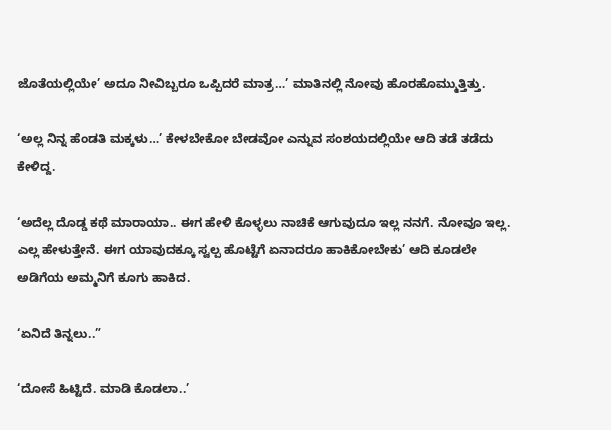ಜೊತೆಯಲ್ಲಿಯೇ’ ಅದೂ ನೀವಿಬ್ಬರೂ ಒಪ್ಪಿದರೆ ಮಾತ್ರ…’ ಮಾತಿನಲ್ಲಿ ನೋವು ಹೊರಹೊಮ್ಮುತ್ತಿತ್ತು.

‘ಅಲ್ಲ ನಿನ್ನ ಹೆಂಡತಿ ಮಕ್ಕಳು…’ ಕೇಳಬೇಕೋ ಬೇಡವೋ ಎನ್ನುವ ಸಂಶಯದಲ್ಲಿಯೇ ಆದಿ ತಡೆ ತಡೆದು ಕೇಳಿದ್ದ.

‘ಅದೆಲ್ಲ ದೊಡ್ಡ ಕಥೆ ಮಾರಾಯಾ.. ಈಗ ಹೇಳಿ ಕೊಳ್ಳಲು ನಾಚಿಕೆ ಆಗುವುದೂ ಇಲ್ಲ ನನಗೆ. ನೋವೂ ಇಲ್ಲ. ಎಲ್ಲ ಹೇಳುತ್ತೇನೆ. ಈಗ ಯಾವುದಕ್ಕೂ ಸ್ವಲ್ಪ ಹೊಟ್ಟೆಗೆ ಏನಾದರೂ ಹಾಕಿಕೋಬೇಕು’ ಆದಿ ಕೂಡಲೇ ಅಡಿಗೆಯ ಅಮ್ಮನಿಗೆ ಕೂಗು ಹಾಕಿದ.

‘ಏನಿದೆ ತಿನ್ನಲು..”

‘ದೋಸೆ ಹಿಟ್ಟಿದೆ. ಮಾಡಿ ಕೊಡಲಾ..’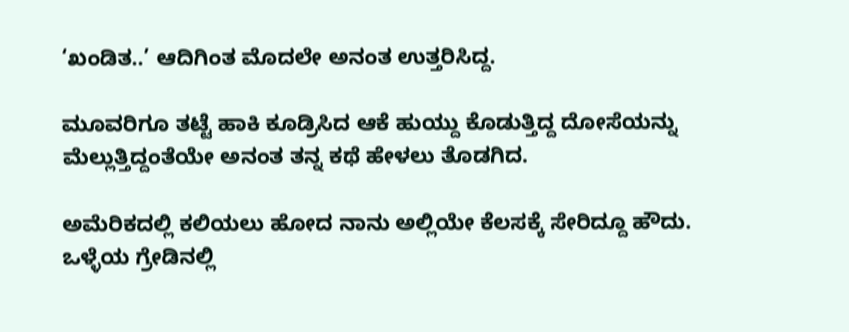‘ಖಂಡಿತ..’ ಆದಿಗಿಂತ ಮೊದಲೇ ಅನಂತ ಉತ್ತರಿಸಿದ್ದ.

ಮೂವರಿಗೂ ತಟ್ಟೆ ಹಾಕಿ ಕೂಡ್ರಿಸಿದ ಆಕೆ ಹುಯ್ದು ಕೊಡುತ್ತಿದ್ದ ದೋಸೆಯನ್ನು ಮೆಲ್ಲುತ್ತಿದ್ದಂತೆಯೇ ಅನಂತ ತನ್ನ ಕಥೆ ಹೇಳಲು ತೊಡಗಿದ.

ಅಮೆರಿಕದಲ್ಲಿ ಕಲಿಯಲು ಹೋದ ನಾನು ಅಲ್ಲಿಯೇ ಕೆಲಸಕ್ಕೆ ಸೇರಿದ್ದೂ ಹೌದು. ಒಳ್ಳೆಯ ಗ್ರೇಡಿನಲ್ಲಿ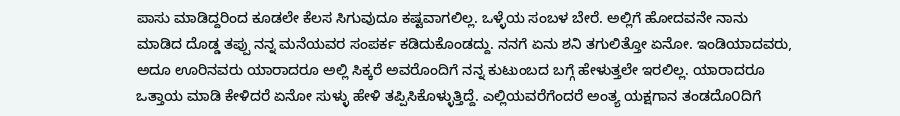ಪಾಸು ಮಾಡಿದ್ದರಿಂದ ಕೂಡಲೇ ಕೆಲಸ ಸಿಗುವುದೂ ಕಷ್ಟವಾಗಲಿಲ್ಲ. ಒಳ್ಳೆಯ ಸಂಬಳ ಬೇರೆ. ಅಲ್ಲಿಗೆ ಹೋದವನೇ ನಾನು ಮಾಡಿದ ದೊಡ್ಡ ತಪ್ಪು ನನ್ನ ಮನೆಯವರ ಸಂಪರ್ಕ ಕಡಿದುಕೊಂಡದ್ದು. ನನಗೆ ಏನು ಶನಿ ತಗುಲಿತ್ತೋ ಏನೋ. ಇಂಡಿಯಾದವರು, ಅದೂ ಊರಿನವರು ಯಾರಾದರೂ ಅಲ್ಲಿ ಸಿಕ್ಕರೆ ಅವರೊಂದಿಗೆ ನನ್ನ ಕುಟುಂಬದ ಬಗ್ಗೆ ಹೇಳುತ್ತಲೇ ಇರಲಿಲ್ಲ. ಯಾರಾದರೂ ಒತ್ತಾಯ ಮಾಡಿ ಕೇಳಿದರೆ ಏನೋ ಸುಳ್ಳು ಹೇಳಿ ತಪ್ಪಿಸಿಕೊಳ್ಳುತ್ತಿದ್ದೆ. ಎಲ್ಲಿಯವರೆಗೆಂದರೆ ಅಂತ್ಯ ಯಕ್ಷಗಾನ ತಂಡದೊ೦ದಿಗೆ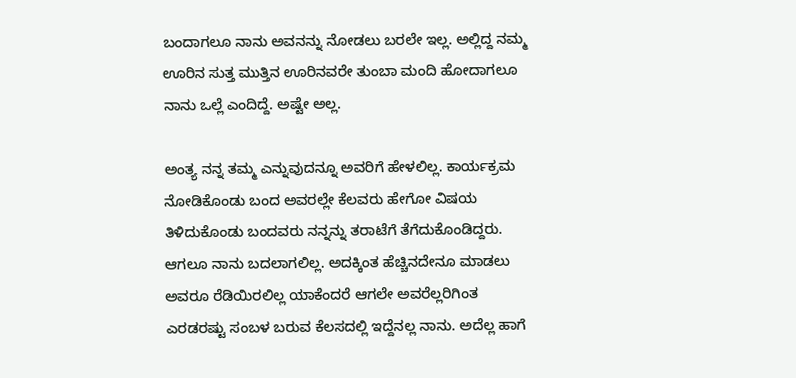ಬಂದಾಗಲೂ ನಾನು ಅವನನ್ನು ನೋಡಲು ಬರಲೇ ಇಲ್ಲ. ಅಲ್ಲಿದ್ದ ನಮ್ಮ ಊರಿನ ಸುತ್ತ ಮುತ್ತಿನ ಊರಿನವರೇ ತುಂಬಾ ಮಂದಿ ಹೋದಾಗಲೂ ನಾನು ಒಲ್ಲೆ ಎಂದಿದ್ದೆ. ಅಷ್ಟೇ ಅಲ್ಲ.

ಅಂತ್ಯ ನನ್ನ ತಮ್ಮ ಎನ್ನುವುದನ್ನೂ ಅವರಿಗೆ ಹೇಳಲಿಲ್ಲ. ಕಾರ್ಯಕ್ರಮ ನೋಡಿಕೊಂಡು ಬಂದ ಅವರಲ್ಲೇ ಕೆಲವರು ಹೇಗೋ ವಿಷಯ ತಿಳಿದುಕೊಂಡು ಬಂದವರು ನನ್ನನ್ನು ತರಾಟೆಗೆ ತೆಗೆದುಕೊಂಡಿದ್ದರು. ಆಗಲೂ ನಾನು ಬದಲಾಗಲಿಲ್ಲ. ಅದಕ್ಕಿಂತ ಹೆಚ್ಚಿನದೇನೂ ಮಾಡಲು ಅವರೂ ರೆಡಿಯಿರಲಿಲ್ಲ ಯಾಕೆಂದರೆ ಆಗಲೇ ಅವರೆಲ್ಲರಿಗಿಂತ ಎರಡರಷ್ಟು ಸಂಬಳ ಬರುವ ಕೆಲಸದಲ್ಲಿ ಇದ್ದೆನಲ್ಲ ನಾನು. ಅದೆಲ್ಲ ಹಾಗೆ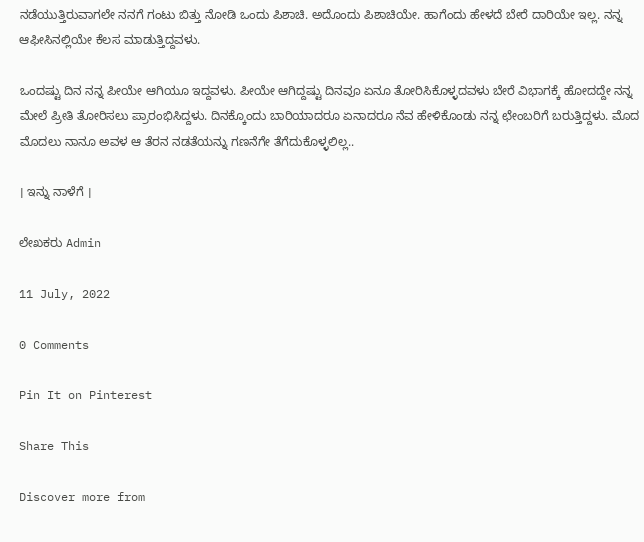ನಡೆಯುತ್ತಿರುವಾಗಲೇ ನನಗೆ ಗಂಟು ಬಿತ್ತು ನೋಡಿ ಒಂದು ಪಿಶಾಚಿ. ಅದೊಂದು ಪಿಶಾಚಿಯೇ. ಹಾಗೆಂದು ಹೇಳದೆ ಬೇರೆ ದಾರಿಯೇ ಇಲ್ಲ. ನನ್ನ ಆಫೀಸಿನಲ್ಲಿಯೇ ಕೆಲಸ ಮಾಡುತ್ತಿದ್ದವಳು.

ಒಂದಷ್ಟು ದಿನ ನನ್ನ ಪೀಯೇ ಆಗಿಯೂ ಇದ್ದವಳು. ಪೀಯೇ ಆಗಿದ್ದಷ್ಟು ದಿನವೂ ಏನೂ ತೋರಿಸಿಕೊಳ್ಳದವಳು ಬೇರೆ ವಿಭಾಗಕ್ಕೆ ಹೋದದ್ದೇ ನನ್ನ ಮೇಲೆ ಪ್ರೀತಿ ತೋರಿಸಲು ಪ್ರಾರಂಭಿಸಿದ್ದಳು. ದಿನಕ್ಕೊಂದು ಬಾರಿಯಾದರೂ ಏನಾದರೂ ನೆವ ಹೇಳಿಕೊಂಡು ನನ್ನ ಛೇಂಬರಿಗೆ ಬರುತ್ತಿದ್ದಳು. ಮೊದ ಮೊದಲು ನಾನೂ ಅವಳ ಆ ತೆರನ ನಡತೆಯನ್ನು ಗಣನೆಗೇ ತೆಗೆದುಕೊಳ್ಳಲಿಲ್ಲ..

। ಇನ್ನು ನಾಳೆಗೆ ।

ಲೇಖಕರು Admin

11 July, 2022

0 Comments

Pin It on Pinterest

Share This

Discover more from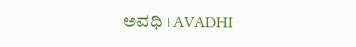ಅವಧಿ । AVADHI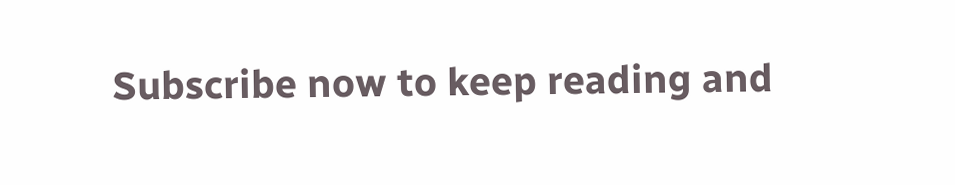Subscribe now to keep reading and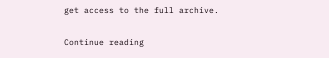get access to the full archive.

Continue reading